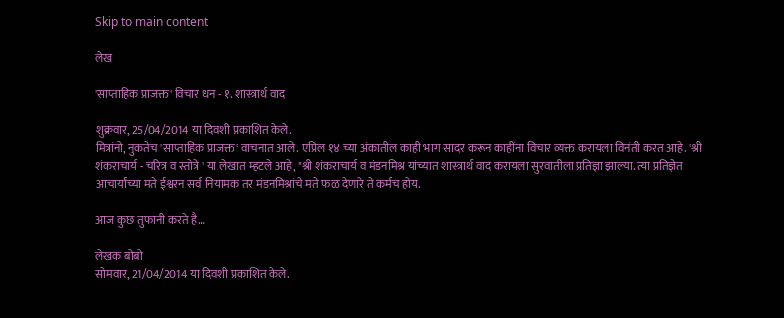Skip to main content

लेख

'साप्ताहिक प्राजक्त' विचार धन - १. शास्त्रार्थ वाद

शुक्रवार, 25/04/2014 या दिवशी प्रकाशित केले.
मित्रांनो, नुकतेच 'साप्ताहिक प्राजक्त' वाचनात आले. एप्रिल १४ च्या अंकातील काही भाग सादर करून काहींना विचार व्यक्त करायला विनंती करत आहे. 'श्री शंकराचार्य - चरित्र व स्तोत्रे ' या लेखात म्हटले आहे, "श्री शंकराचार्य व मंडनमिश्र यांच्यात शास्त्रार्थ वाद करायला सुरवातीला प्रतिज्ञा झाल्या. त्या प्रतिज्ञेत आचार्यांच्या मते ईश्वरन सर्व नियामक तर मंडनमिश्रांचे मते फळ देणारे ते कर्मच होय.

आज कुछ तुफानी करते है…

लेखक बोबो
सोमवार, 21/04/2014 या दिवशी प्रकाशित केले.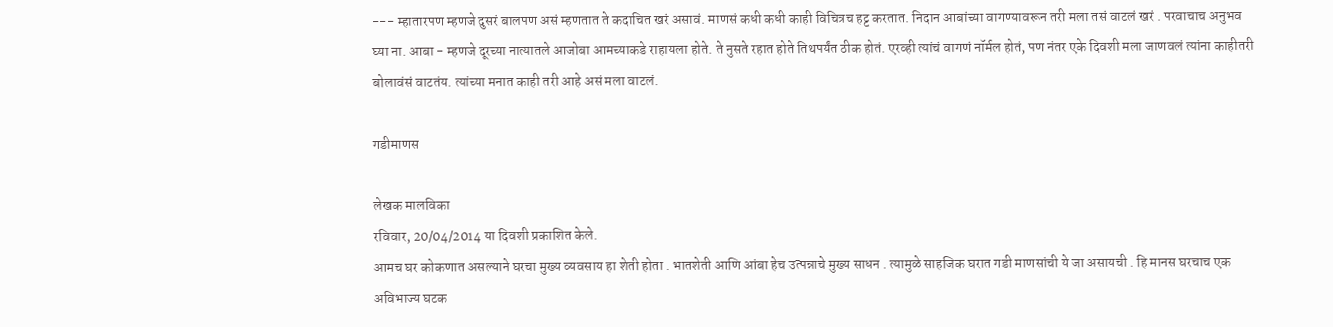--- म्हातारपण म्हणजे दुसरं बालपण असं म्हणतात ते कदाचित खरं असावं. माणसं कधी कधी काही विचित्रच हट्ट करतात. निदान आबांच्या वागण्यावरून तरी मला तसं वाटलं खरं . परवाचाच अनुभव घ्या ना. आबा - म्हणजे दूरच्या नात्यातले आजोबा आमच्याकडे राहायला होते. ते नुसते रहात होते तिथपर्यंत ठीक होतं. एरव्ही त्यांचं वागणं नॉर्मल होतं, पण नंतर एके दिवशी मला जाणवलं त्यांना काहीतरी बोलावंसं वाटतंय. त्यांच्या मनात काही तरी आहे असं मला वाटलं.

गडीमाणस

लेखक मालविका
रविवार, 20/04/2014 या दिवशी प्रकाशित केले.
आमच घर कोकणात असल्याने घरचा मुख्य व्यवसाय हा शेती होता . भातशेती आणि आंबा हेच उत्पन्नाचे मुख्य साधन . त्यामुळे साहजिक घरात गडी माणसांची ये जा असायची . हि मानस घरचाच एक अविभाज्य घटक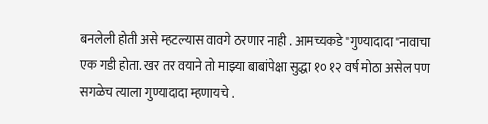बनलेली होती असे म्हटल्यास वावगे ठरणार नाही . आमच्यकडे "गुण्यादादा"नावाचा एक गडी होता. खर तर वयाने तो माझ्या बाबांपेक्षा सुद्धा १० १२ वर्ष मोठा असेल पण सगळेच त्याला गुण्यादादा म्हणायचे .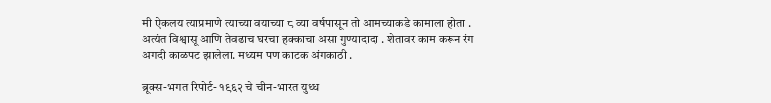मी ऐकलय त्याप्रमाणे त्याच्या वयाच्या ८ व्या वर्षपासून तो आमच्याकडे कामाला होता . अत्यंत विश्वासू आणि तेवढाच घरचा हक्काचा असा गुण्यादादा . शेतावर काम करून रंग अगदी काळपट झालेला. मध्यम पण काटक अंगकाठी .

ब्रूक्स-भगत रिपोर्ट- १९६२ चे चीन-भारत युध्ध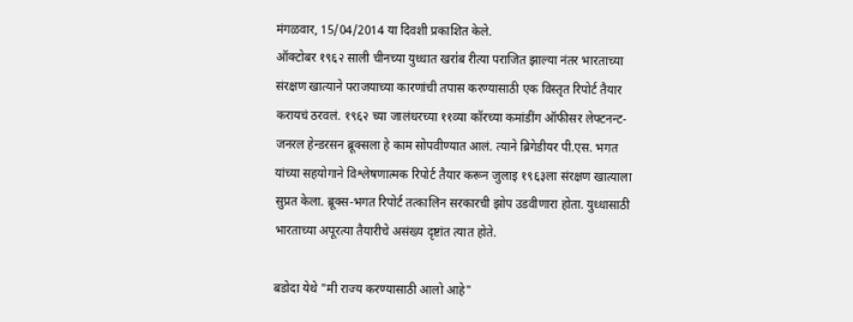मंगळवार, 15/04/2014 या दिवशी प्रकाशित केले.
ऑक्टोबर १९६२ साली चीनच्या युध्धात खरा॑ब रीत्या पराजित झाल्या नंतर भारताच्या संरक्षण खात्याने पराजयाच्या कारणांची तपास करण्यासाठी एक विस्तृत रिपोर्ट तैयार करायचं ठरवलं. १९६२ च्या जालंधरच्या ११व्या कॉरच्या कमांडींग ऑफीसर लेफ्टनन्ट-जनरल हेन्डरसन ब्रूक्सला हे काम सोपवीण्यात आलं. त्याने ब्रिगेडीयर पी.एस. भगत यांच्या सहयोगाने विश्लेषणात्मक रिपोर्ट तैयार करून जुलाइ १९६३ला संरक्षण खात्याला सुप्रत केला. ब्रूक्स-भगत रिपोर्ट तत्कालिन सरकारची झोप उडवीणारा होता. युध्धासाठी भारताच्या अपूरत्या तैयारीचे असंख्य दृष्टांत त्यात होते.

बडोदा येथे "मी राज्य करण्यासाठी आलो आहे"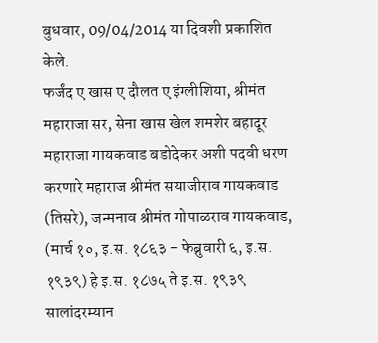बुधवार, 09/04/2014 या दिवशी प्रकाशित केले.
फर्जंद ए खास ए दौलत ए इंग्लीशिया, श्रीमंत महाराजा सर, सेना खास खेल शमशेर बहादूर महाराजा गायकवाड बडोदेकर अशी पदवी धरण करणारे महाराज श्रीमंत सयाजीराव गायकवाड (तिसरे), जन्मनाव श्रीमंत गोपाळराव गायकवाड, (मार्च १०, इ.स. १८६३ - फेब्रुवारी ६, इ.स. १९३९) हे इ.स. १८७५ ते इ.स. १९३९ सालांदरम्यान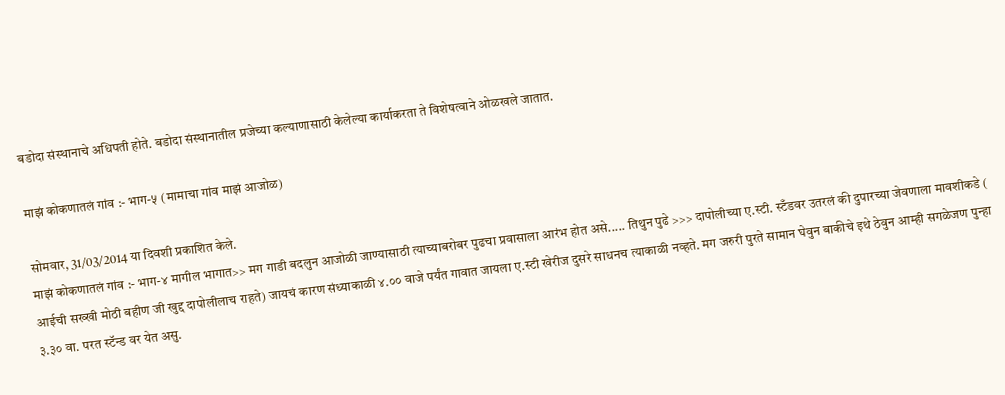बडोदा संस्थानाचे अधिपती होते. बडोदा संस्थानातील प्रजेच्या कल्याणासाठी केलेल्या कार्याकरता ते विशेषत्वाने ओळखले जातात.

माझं कोकणातलं गांव :- भाग-५ (मामाचा गांव माझं आजोळ)

सोमवार, 31/03/2014 या दिवशी प्रकाशित केले.
माझं कोकणातलं गांव :- भाग-४ मागील भागात>> मग गाडी बदलुन आजोळी जाण्यासाठी त्याच्याबरोबर पुढचा प्रवासाला आरंभ होत असे..... तिथुन पुढे >>> दापोलीच्या ए.स्टी. स्टँडवर उतरलं की दुपारच्या जेवणाला मावशीकडे ( आईची सख्खी मोठी बहीण जी खुद्द दापोलीलाच राहते) जायचं कारण संध्याकाळी ४.०० वाजे पर्यंत गावात जायला ए.स्टी खेरीज दुसरे साधनच त्याकाळी नव्हते. मग जरुरी पुरते सामान घेवुन बाकीचे इथे ठेवुन आम्ही सगळेजण पुन्हा ३.३० वा. परत स्टॅन्ड वर येत असु.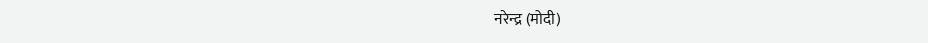नरेन्द्र (मोदी)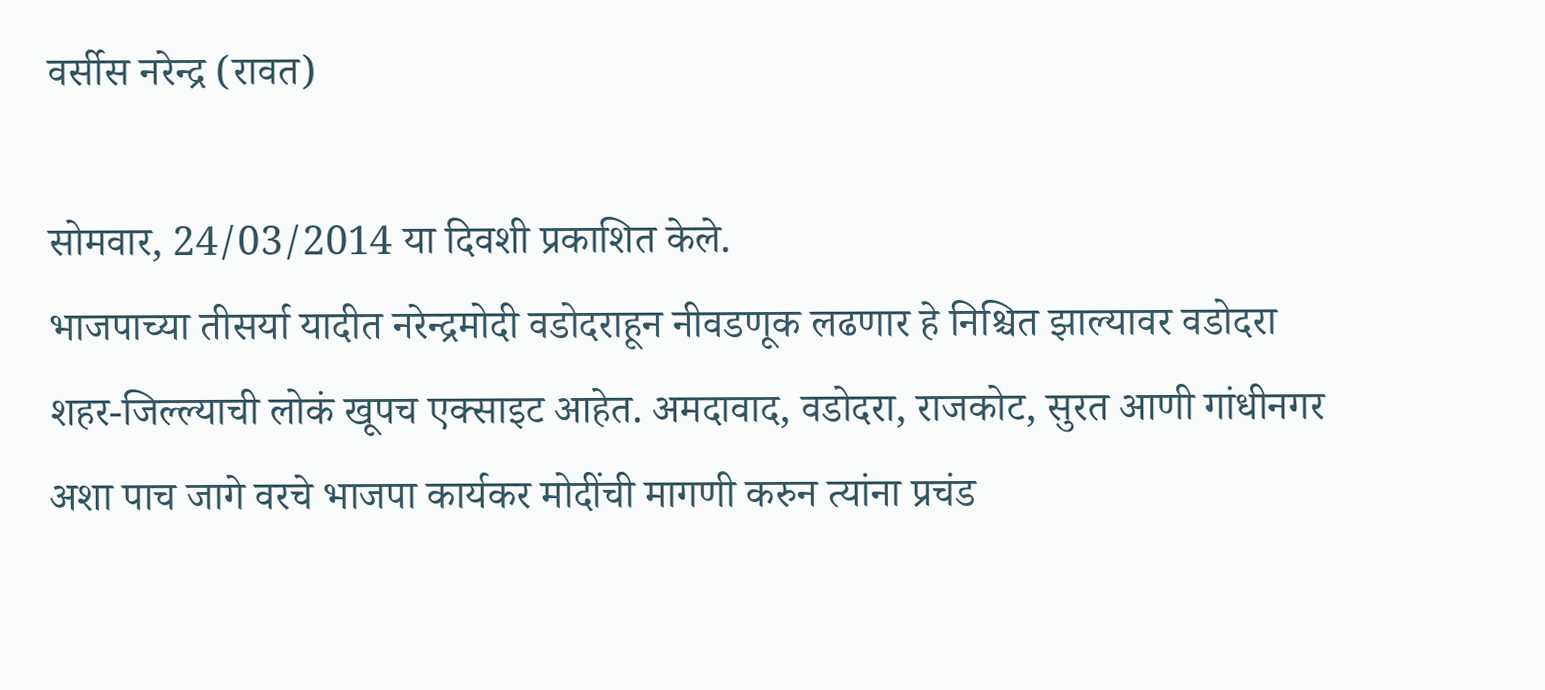वर्सीस नरेन्द्र (रावत)

सोमवार, 24/03/2014 या दिवशी प्रकाशित केले.
भाजपाच्या तीसर्या यादीत नरेन्द्रमोदी वडोदराहून नीवडणूक लढणार हे निश्चित झाल्यावर वडोदरा शहर-जिल्ल्याची लोकं खूपच एक्साइट आहेत. अमदावाद, वडोदरा, राजकोट, सुरत आणी गांधीनगर अशा पाच जागे वरचे भाजपा कार्यकर मोदींची मागणी करुन त्यांना प्रचंड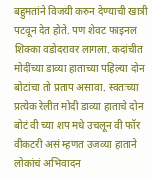बहुमतांने विजयी करुन देण्याची खात्री पटवून देत होते. पण शेवट फाइनल शिक्का वडोदरावर लागला. कदांचीत मोदींच्या डाव्या हाताच्या पहिल्या दोन बोटांचा तो प्रताप असावा. स्वतःच्या प्रत्येक रेलीत मोदी डाव्या हाताचे दोन बोटं वी च्या शप मधे उचलून वी फॉर वीकटरी असं म्हणत उजव्या हाताने लोकांचं अभिवादन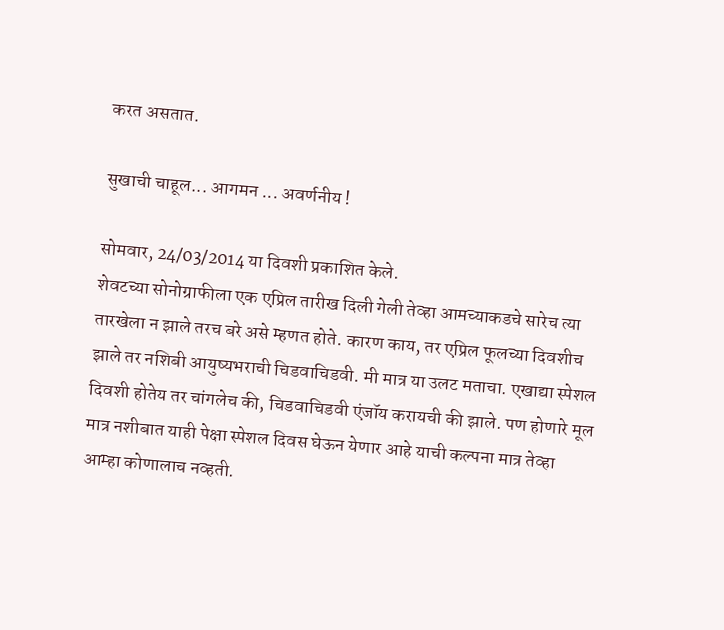करत असतात.

सुखाची चाहूल... आगमन ... अवर्णनीय !

सोमवार, 24/03/2014 या दिवशी प्रकाशित केले.
शेवटच्या सोनोग्राफीला एक एप्रिल तारीख दिली गेली तेव्हा आमच्याकडचे सारेच त्या तारखेला न झाले तरच बरे असे म्हणत होते. कारण काय, तर एप्रिल फूलच्या दिवशीच झाले तर नशिबी आयुष्यभराची चिडवाचिडवी. मी मात्र या उलट मताचा. एखाद्या स्पेशल दिवशी होतेय तर चांगलेच की, चिडवाचिडवी एंजॉय करायची की झाले. पण होणारे मूल मात्र नशीबात याही पेक्षा स्पेशल दिवस घेऊन येणार आहे याची कल्पना मात्र तेव्हा आम्हा कोणालाच नव्हती.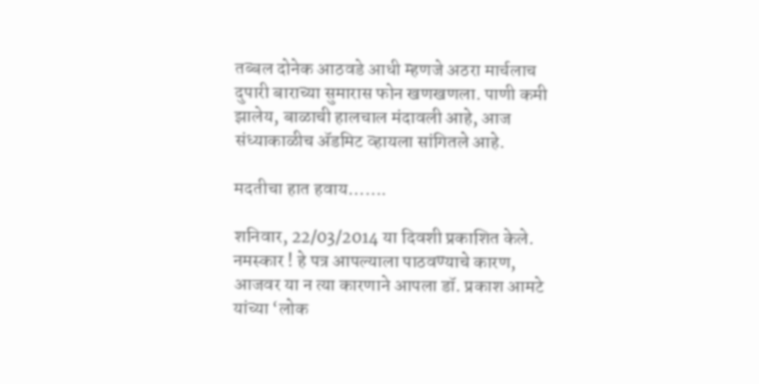तब्बल दोनेक आठवडे आधी म्हणजे अठरा मार्चलाच दुपारी बाराच्या सुमारास फोन खणखणला. पाणी कमी झालेय, बाळाची हालचाल मंदावली आहे, आज संध्याकाळीच अ‍ॅडमिट व्हायला सांगितले आहे.

मदतीचा हात हवाय…….

शनिवार, 22/03/2014 या दिवशी प्रकाशित केले.
नमस्कार ! हे पत्र आपल्याला पाठवण्याचे कारण, आजवर या न त्या कारणाने आपला डॉ. प्रकाश आमटे यांच्या ‘लोक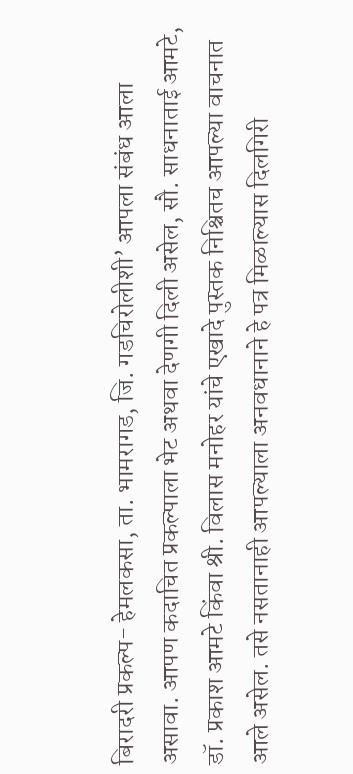बिरादरी प्रकल्प- हेमलकसा, ता. भामरागड, जि. गडचिरोलीशी’ आपला संबंध आला असावा. आपण कदाचित प्रकल्पाला भेट अथवा देणगी दिली असेल, सौ. साधनाताई आमटे, डॉ. प्रकाश आमटे किंवा श्री. विलास मनोहर यांचे एखादे पुस्तक निश्चितच आपल्या वाचनात आले असेल. तसे नसतानाही आपल्याला अनवधानाने हे पत्र मिळाल्यास दिलगिरी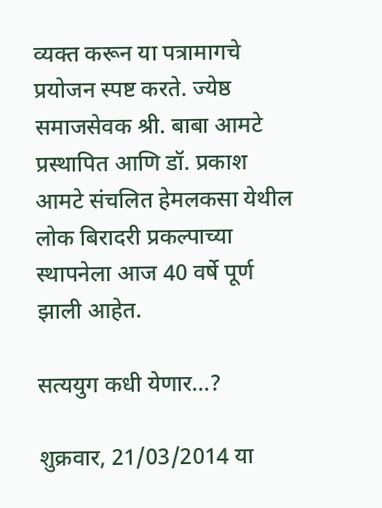व्यक्त करून या पत्रामागचे प्रयोजन स्पष्ट करते. ज्येष्ठ समाजसेवक श्री. बाबा आमटे प्रस्थापित आणि डॉ. प्रकाश आमटे संचलित हेमलकसा येथील लोक बिरादरी प्रकल्पाच्या स्थापनेला आज 40 वर्षे पूर्ण झाली आहेत.

सत्ययुग कधी येणार...?

शुक्रवार, 21/03/2014 या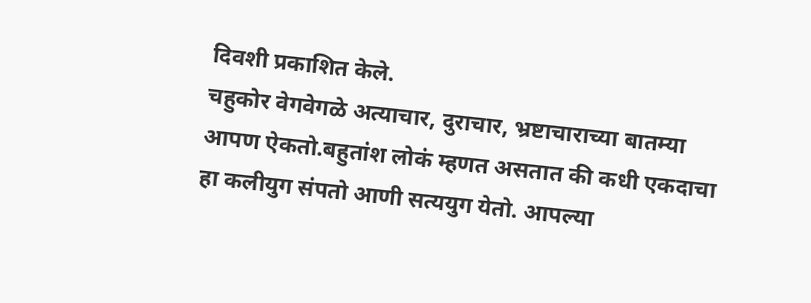दिवशी प्रकाशित केले.
चहुकोर वेगवेगळे अत्याचार, दुराचार, भ्रष्टाचाराच्या बातम्या आपण ऐकतो.बहुतांश लोकं म्हणत असतात की कधी एकदाचा हा कलीयुग संपतो आणी सत्ययुग येतो. आपल्या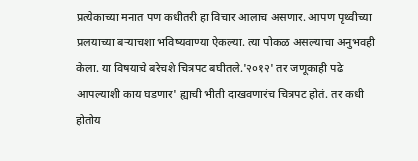प्रत्येकाच्या मनात पण कधीतरी हा विचार आलाच असणार. आपण पृथ्वीच्या प्रलयाच्या बर्‍याचशा भविष्यवाण्या ऐकल्या. त्या पोकळ असल्याचा अनुभवही केला. या विषयाचे बरेचशे चित्रपट बघीतले.'२०१२' तर जणूकाही पढे आपल्याशी काय घडणार' ह्याची भीती दाखवणारंच चित्रपट होतं. तर कधी होतोय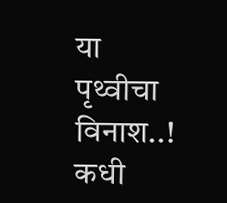या पृथ्वीचा विनाश..! कधी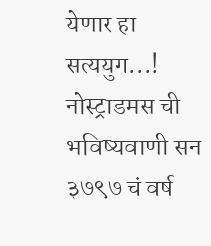येणार हा सत्ययुग...! नोस्ट्राडमस ची भविष्यवाणी सन ३७९७ चं वर्ष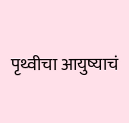पृथ्वीचा आयुष्याचं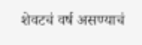शेवटचं वर्ष असण्याचं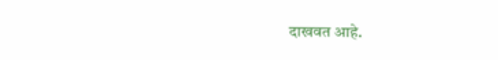दाखवत आहे.